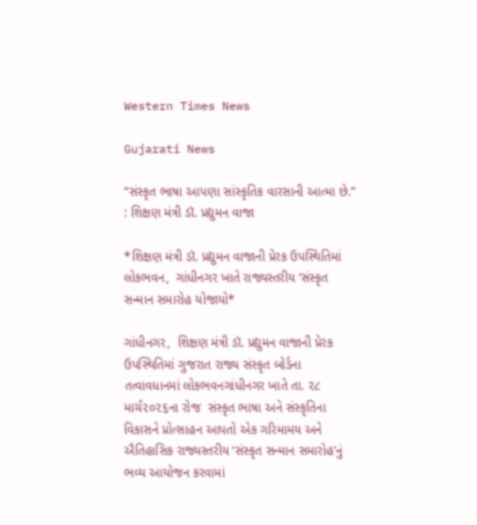Western Times News

Gujarati News

“સંસ્કૃત ભાષા આપણા સાંસ્કૃતિક વારસાની આત્મા છે.” : શિક્ષણ મંત્રી ડૉ. પ્રદ્યુમન વાજા

*શિક્ષણ મંત્રી ડૉ. પ્રદ્યુમન વાજાની પ્રેરક ઉપસ્થિતિમાં લોકભવન,  ગાંધીનગર ખાતે રાજ્યસ્તરીય ‘સંસ્કૃત સન્માન સમારોહ યોજાયો*

ગાંધીનગર,  શિક્ષણ મંત્રી ડૉ. પ્રદ્યુમન વાજાની પ્રેરક ઉપસ્થિતિમાં ગુજરાત રાજ્ય સંસ્કૃત બોર્ડના તત્વાવધાનમાં લોકભવનગાંધીનગર ખાતે તા. ૨૮ માર્ચ૨૦૨૬ના રોજ  સંસ્કૃત ભાષા અને સંસ્કૃતિના વિકાસને પ્રોત્સાહન આપતો એક ગરિમામય અને ઐતિહાસિક રાજ્યસ્તરીય ‘સંસ્કૃત સન્માન સમારોહ’નું ભવ્ય આયોજન કરવામાં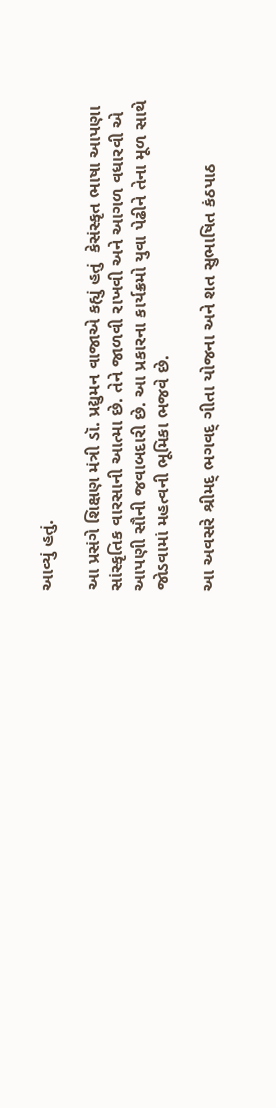આવ્યું હતું.

આ પ્રસંગે શિક્ષણ મંત્રી ડૉ. પ્રદ્યુમન વાજાએ કહ્યું હતું  કેસંસ્કૃત ભાષા આપણા સાંસ્કૃતિક વારસાની આત્મા છે. તેને જાળવી રાખવી અને આગળ વધારવી એ આપણી સૌની જવાબદારી છે. આ પ્રકારના કાર્યક્રમો યુવા પેઢીને તેના મૂળ સાથે જોડવામાં મહત્વની ભૂમિકા ભજવે છે.

આ અવસરે શ્રીમદ્ ભગવદ્ ગીતા યોજના અને શત સુભાષિત કંઠપાઠ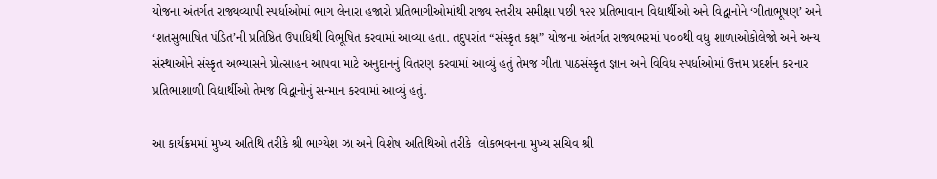યોજના અંતર્ગત રાજ્યવ્યાપી સ્પર્ધાઓમાં ભાગ લેનારા હજારો પ્રતિભાગીઓમાંથી રાજ્ય સ્તરીય સમીક્ષા પછી ૧૨૨ પ્રતિભાવાન વિદ્યાર્થીઓ અને વિદ્વાનોને ‘ગીતાભૂષણ’ અને ‘શતસુભાષિત પંડિત’ની પ્રતિષ્ઠિત ઉપાધિથી વિભૂષિત કરવામાં આવ્યા હતા. તદુપરાંત “સંસ્કૃત કક્ષ” યોજના અંતર્ગત રાજ્યભરમાં ૫૦૦થી વધુ શાળાઓકોલેજો અને અન્ય સંસ્થાઓને સંસ્કૃત અભ્યાસને પ્રોત્સાહન આપવા માટે અનુદાનનું વિતરણ કરવામાં આવ્યું હતું તેમજ ગીતા પાઠસંસ્કૃત જ્ઞાન અને વિવિધ સ્પર્ધાઓમાં ઉત્તમ પ્રદર્શન કરનાર પ્રતિભાશાળી વિદ્યાર્થીઓ તેમજ વિદ્વાનોનું સન્માન કરવામાં આવ્યું હતું.

આ કાર્યક્રમમાં મુખ્ય અતિથિ તરીકે શ્રી ભાગ્યેશ ઝા અને વિશેષ અતિથિઓ તરીકે  લોકભવનના મુખ્ય સચિવ શ્રી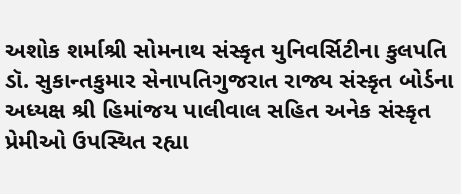અશોક શર્માશ્રી સોમનાથ સંસ્કૃત યુનિવર્સિટીના કુલપતિ ડૉ. સુકાન્તકુમાર સેનાપતિગુજરાત રાજ્ય સંસ્કૃત બોર્ડના અધ્યક્ષ શ્રી હિમાંજય પાલીવાલ સહિત અનેક સંસ્કૃત પ્રેમીઓ ઉપસ્થિત રહ્યા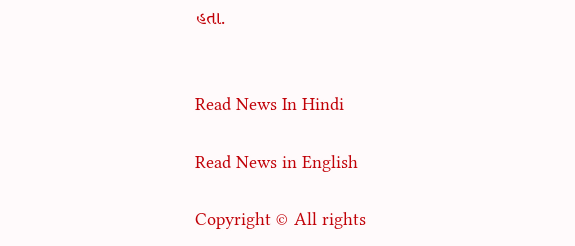હતા.


Read News In Hindi

Read News in English

Copyright © All rights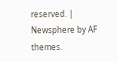reserved. | Newsphere by AF themes.